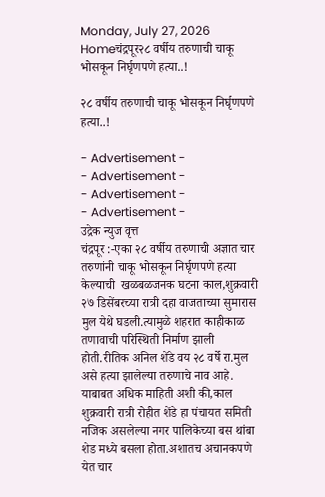Monday, July 27, 2026
Homeचंद्रपूर२८ वर्षीय तरुणाची चाकू भोसकून निर्घृणपणे हत्या..!

२८ वर्षीय तरुणाची चाकू भोसकून निर्घृणपणे हत्या..!

- Advertisement -
- Advertisement -
- Advertisement -
- Advertisement -
उद्रेक न्युज वृत्त
चंद्रपूर :-एका २८ वर्षीय तरुणाची अज्ञात चार तरुणांनी चाकू भोसकून निर्घृणपणे हत्या केल्याची  खळबळजनक घटना काल,शुक्रवारी २७ डिसेंबरच्या रात्री दहा वाजताच्या सुमारास मुल येथे घडली.त्यामुळे शहरात काहीकाळ तणावाची परिस्थिती निर्माण झाली होती.रीतिक अनिल शेंडे वय २८ वर्षे रा.मुल असे हत्या झालेल्या तरुणाचे नाव आहे.
याबाबत अधिक माहिती अशी की,काल शुक्रवारी रात्री रोहीत शेंडे हा पंचायत समिती नजिक असलेल्या नगर पालिकेच्या बस थांबा शेड मध्ये बसला होता.अशातच अचानकपणे येत चार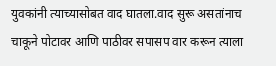युवकांनी त्याच्यासोबत वाद घातला.वाद सुरू असतांनाच चाकूने पोटावर आणि पाठीवर सपासप वार करून त्याला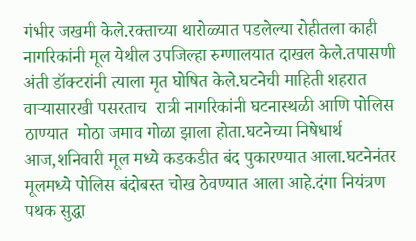गंभीर जखमी केले.रक्ताच्या थारोळ्यात पडलेल्या रोहीतला काही नागरिकांनी मूल येथील उपजिल्हा रुग्णालयात दाखल केले.तपासणी अंती डॉक्टरांनी त्याला मृत घोषित केले.घटनेची माहिती शहरात वाऱ्यासारखी पसरताच  रात्री नागरिकांनी घटनास्थळी आणि पोलिस ठाण्यात  मोठा जमाव गोळा झाला होता.घटनेच्या निषेधार्थ आज,शनिवारी मूल मध्ये कडकडीत बंद पुकारण्यात आला.घटनेनंतर मूलमध्ये पोलिस बंदोबस्त चोख ठेवण्यात आला आहे.दंगा नियंत्रण पथक सुद्धा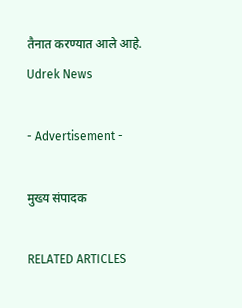तैनात करण्यात आले आहे.
Udrek News

- Advertisement -

मुख्य संपादक

RELATED ARTICLES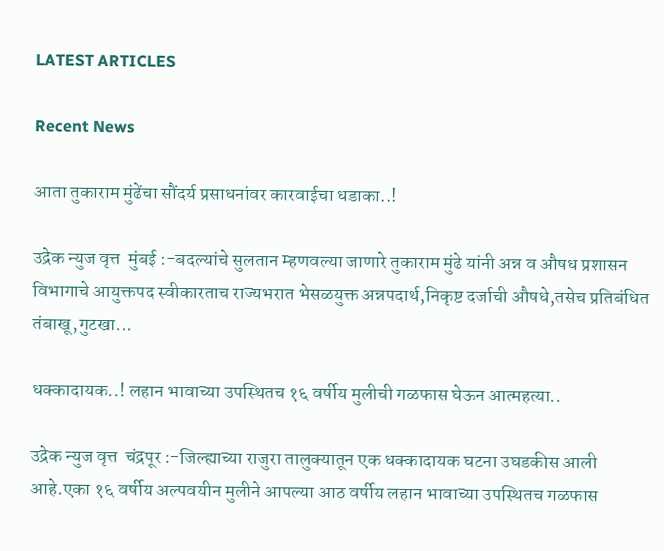LATEST ARTICLES

Recent News

आता तुकाराम मुंढेंचा सौंदर्य प्रसाधनांवर कारवाईचा धडाका..!

उद्रेक न्युज वृत्त  मुंबई :-बदल्यांचे सुलतान म्हणवल्या जाणारे तुकाराम मुंढे यांनी अन्न व औषध प्रशासन विभागाचे आयुक्तपद स्वीकारताच राज्यभरात भेसळयुक्त अन्नपदार्थ,निकृष्ट दर्जाची औषधे,तसेच प्रतिबंधित तंबाखू,गुटखा...

धक्कादायक..! लहान भावाच्या उपस्थितच १६ वर्षीय मुलीची गळफास घेऊन आत्महत्या..

उद्रेक न्युज वृत्त  चंद्रपूर :-जिल्ह्याच्या राजुरा तालुक्यातून एक धक्कादायक घटना उघडकीस आली आहे.एका १६ वर्षीय अल्पवयीन मुलीने आपल्या आठ वर्षीय लहान भावाच्या उपस्थितच गळफास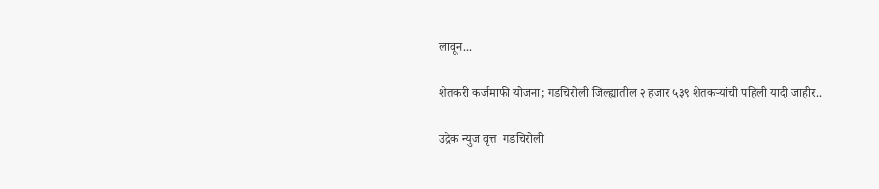लावून...

शेतकरी कर्जमाफी योजना; गडचिरोली जिल्ह्यातील २ हजार ५३९ शेतकऱ्यांची पहिली यादी जाहीर..

उद्रेक न्युज वृत्त  गडचिरोली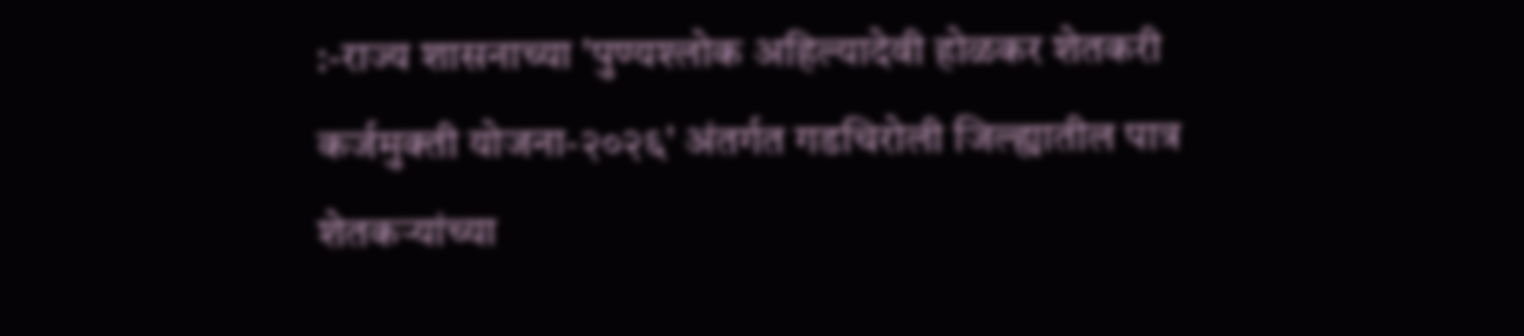:-राज्य शासनाच्या 'पुण्यश्लोक अहिल्यादेवी होळकर शेतकरी कर्जमुक्ती योजना-२०२६' अंतर्गत गडचिरोली जिल्ह्यातील पात्र शेतकऱ्यांच्या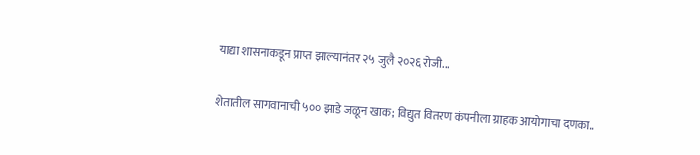याद्या शासनाकडून प्राप्त झाल्यानंतर २५ जुलै २०२६ रोजी...

शेतातील सागवानाची ५०० झाडे जळून खाक; विद्युत वितरण कंपनीला ग्राहक आयोगाचा दणका..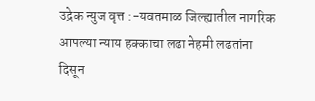उद्रेक न्युज वृत्त :-यवतमाळ जिल्ह्यातील नागरिक आपल्या न्याय हक्काचा लढा नेहमी लढतांना दिसून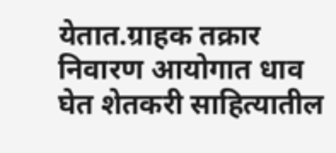येतात.ग्राहक तक्रार निवारण आयोगात धाव घेत शेतकरी साहित्यातील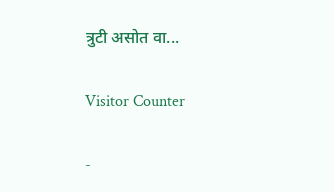त्रुटी असोत वा...

Visitor Counter

-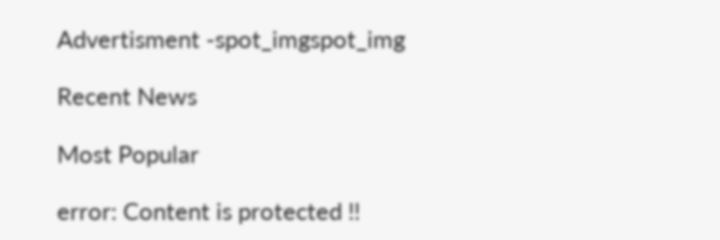Advertisment -spot_imgspot_img

Recent News

Most Popular

error: Content is protected !!